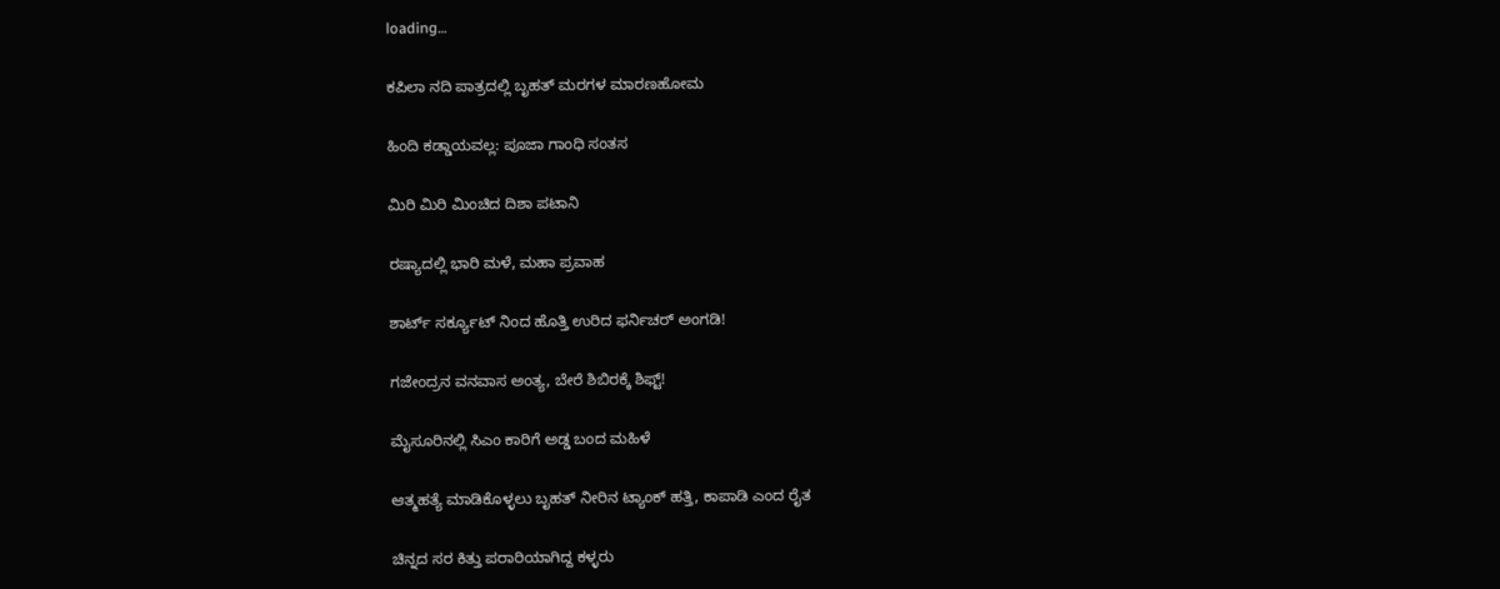loading...

ಕಪಿಲಾ ನದಿ ಪಾತ್ರದಲ್ಲಿ ಬೃಹತ್ ಮರಗಳ ಮಾರಣಹೋಮ

ಹಿಂದಿ ಕಡ್ಡಾಯವಲ್ಲ: ಪೂಜಾ ಗಾಂಧಿ ಸಂತಸ

ಮಿರಿ ಮಿರಿ ಮಿಂಚಿದ ದಿಶಾ ಪಟಾನಿ

ರಷ್ಯಾದಲ್ಲಿ ಭಾರಿ ಮಳೆ, ಮಹಾ ಪ್ರವಾಹ

ಶಾರ್ಟ್ ಸರ್ಕ್ಯೂಟ್ ನಿಂದ ಹೊತ್ತಿ ಉರಿದ ಫರ್ನಿಚರ್ ಅಂಗಡಿ!

ಗಜೇಂದ್ರನ ವನವಾಸ ಅಂತ್ಯ, ಬೇರೆ ಶಿಬಿರಕ್ಕೆ ಶಿಫ್ಟ್!

ಮೈಸೂರಿನಲ್ಲಿ ಸಿಎಂ ಕಾರಿಗೆ ಅಡ್ಡ ಬಂದ ಮಹಿಳೆ

ಆತ್ಮಹತ್ಯೆ ಮಾಡಿಕೊಳ್ಳಲು ಬೃಹತ್ ನೀರಿನ ಟ್ಯಾಂಕ್ ಹತ್ತಿ, ಕಾಪಾಡಿ ಎಂದ ರೈತ

ಚಿನ್ನದ ಸರ ಕಿತ್ತು ಪರಾರಿಯಾಗಿದ್ದ ಕಳ್ಳರು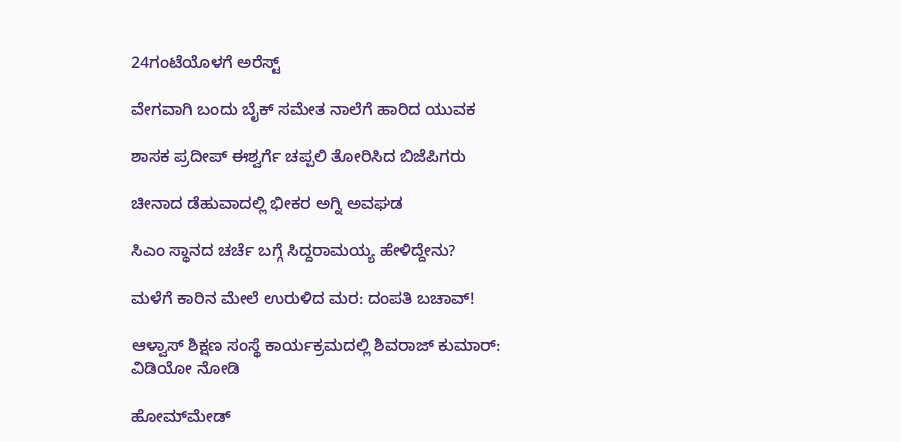24ಗಂಟೆಯೊಳಗೆ ಅರೆಸ್ಟ್

ವೇಗವಾಗಿ ಬಂದು ಬೈಕ್ ಸಮೇತ ನಾಲೆಗೆ ಹಾರಿದ ಯುವಕ

ಶಾಸಕ ಪ್ರದೀಪ್ ಈಶ್ವರ್ಗೆ ಚಪ್ಪಲಿ ತೋರಿಸಿದ ಬಿಜೆಪಿಗರು

ಚೀನಾದ ಡೆಹುವಾದಲ್ಲಿ ಭೀಕರ ಅಗ್ನಿ ಅವಘಡ

ಸಿಎಂ ಸ್ಥಾನದ ಚರ್ಚೆ ಬಗ್ಗೆ ಸಿದ್ದರಾಮಯ್ಯ ಹೇಳಿದ್ದೇನು?

ಮಳೆಗೆ ಕಾರಿನ ಮೇಲೆ ಉರುಳಿದ ಮರ: ದಂಪತಿ ಬಚಾವ್‌!

ಆಳ್ವಾಸ್ ಶಿಕ್ಷಣ ಸಂಸ್ಥೆ ಕಾರ್ಯಕ್ರಮದಲ್ಲಿ ಶಿವರಾಜ್ ಕುಮಾರ್: ವಿಡಿಯೋ ನೋಡಿ

ಹೋಮ್‌ಮೇಡ್‌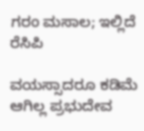ಗರಂ ಮಸಾಲ; ಇಲ್ಲಿದೆ ರೆಸಿಪಿ

ವಯಸ್ಸಾದರೂ ಕಡಿಮೆ ಆಗಿಲ್ಲ ಪ್ರಭುದೇವ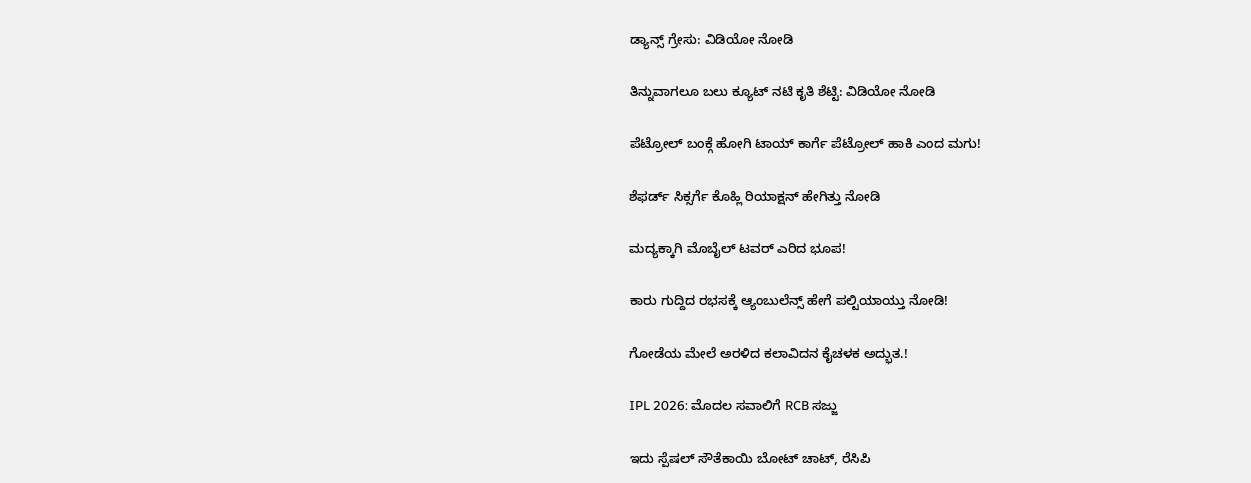ಡ್ಯಾನ್ಸ್ ಗ್ರೇಸು: ವಿಡಿಯೋ ನೋಡಿ

ತಿನ್ನುವಾಗಲೂ ಬಲು ಕ್ಯೂಟ್ ನಟಿ ಕೃತಿ ಶೆಟ್ಟಿ: ವಿಡಿಯೋ ನೋಡಿ

ಪೆಟ್ರೋಲ್ ಬಂಕ್ಗೆ ಹೋಗಿ ಟಾಯ್ ಕಾರ್ಗೆ ಪೆಟ್ರೋಲ್ ಹಾಕಿ ಎಂದ ಮಗು!

ಶೆಫರ್ಡ್ ಸಿಕ್ಸರ್ಗೆ ಕೊಹ್ಲಿ ರಿಯಾಕ್ಷನ್ ಹೇಗಿತ್ತು ನೋಡಿ

ಮದ್ಯಕ್ಕಾಗಿ ಮೊಬೈಲ್ ಟವರ್ ಎರಿದ‌ ಭೂಪ!

ಕಾರು ಗುದ್ದಿದ ರಭಸಕ್ಕೆ ಆ್ಯಂಬುಲೆನ್ಸ್ ಹೇಗೆ ಪಲ್ಟಿಯಾಯ್ತು ನೋಡಿ!

ಗೋಡೆಯ ಮೇಲೆ ಅರಳಿದ ಕಲಾವಿದನ ಕೈಚಳಕ ಅದ್ಭುತ.!

IPL 2026: ಮೊದಲ ಸವಾಲಿಗೆ RCB ಸಜ್ಜು

ಇದು ಸ್ಪೆಷಲ್ ಸೌತೆಕಾಯಿ ಬೋಟ್ ಚಾಟ್, ರೆಸಿಪಿ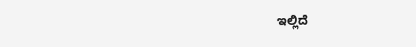ಇಲ್ಲಿದೆ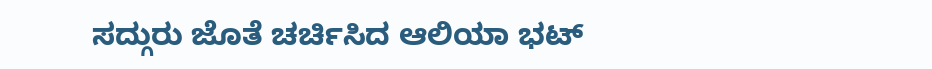ಸದ್ಗುರು ಜೊತೆ ಚರ್ಚಿಸಿದ ಆಲಿಯಾ ಭಟ್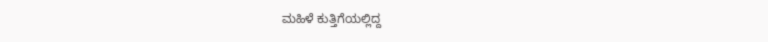ಮಹಿಳೆ ಕುತ್ತಿಗೆಯಲ್ಲಿದ್ದ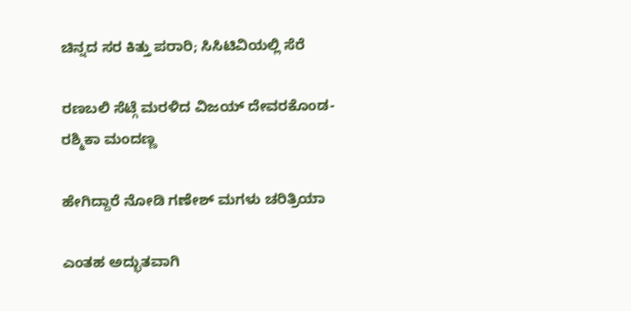ಚಿನ್ನದ ಸರ ಕಿತ್ತು ಪರಾರಿ; ಸಿಸಿಟಿವಿಯಲ್ಲಿ ಸೆರೆ

ರಣಬಲಿ ಸೆಟ್ಗೆ ಮರಳಿದ ವಿಜಯ್ ದೇವರಕೊಂಡ-ರಶ್ಮಿಕಾ ಮಂದಣ್ಣ

ಹೇಗಿದ್ದಾರೆ ನೋಡಿ ಗಣೇಶ್ ಮಗಳು ಚರಿತ್ರಿಯಾ

ಎಂತಹ ಅದ್ಭುತವಾಗಿ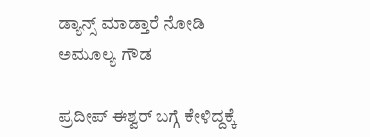ಡ್ಯಾನ್ಸ್ ಮಾಡ್ತಾರೆ ನೋಡಿ ಅಮೂಲ್ಯ ಗೌಡ

ಪ್ರದೀಪ್ ಈಶ್ವರ್ ಬಗ್ಗೆ ಕೇಳಿದ್ದಕ್ಕೆ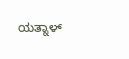ಯತ್ನಾಳ್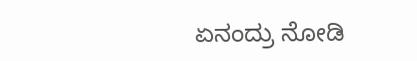ಏನಂದ್ರು ನೋಡಿ